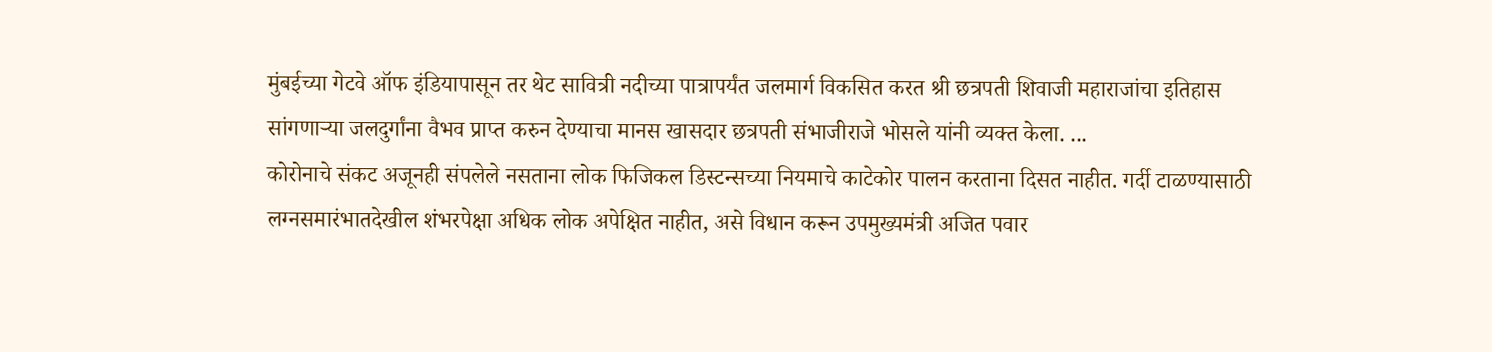मुंबईच्या गेटवे ऑफ इंडियापासून तर थेट सावित्री नदीच्या पात्रापर्यंत जलमार्ग विकसित करत श्री छत्रपती शिवाजी महाराजांचा इतिहास सांगणाऱ्या जलदुर्गांना वैभव प्राप्त करुन देण्याचा मानस खासदार छत्रपती संभाजीराजे भोसले यांनी व्यक्त केला. ...
कोरोनाचे संकट अजूनही संपलेले नसताना लोक फिजिकल डिस्टन्सच्या नियमाचे काटेकोर पालन करताना दिसत नाहीत. गर्दी टाळण्यासाठी लग्नसमारंभातदेखील शंभरपेक्षा अधिक लोक अपेक्षित नाहीत, असे विधान करून उपमुख्यमंत्री अजित पवार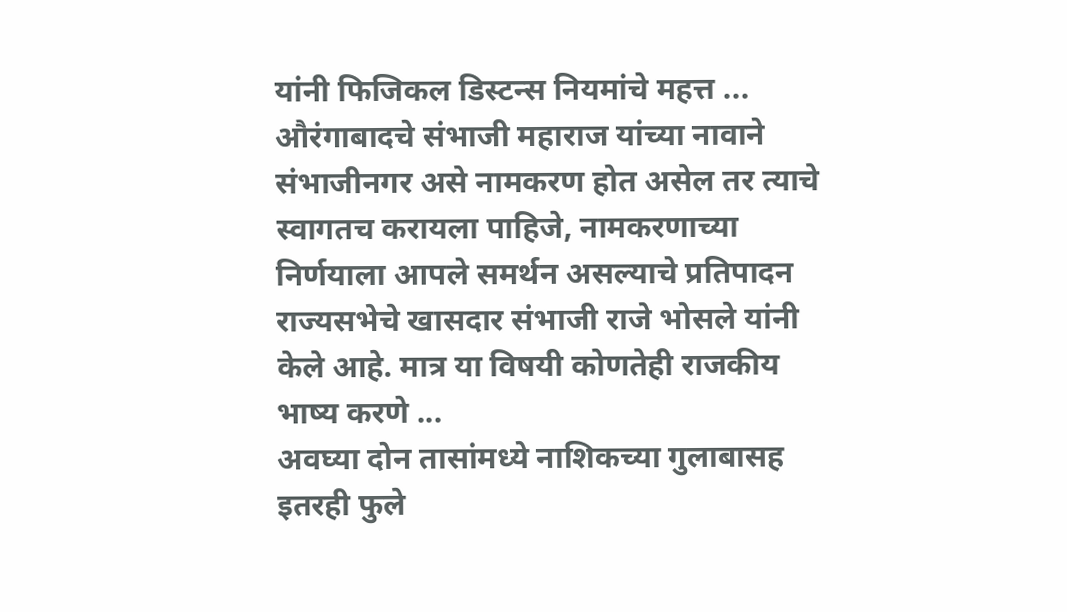यांनी फिजिकल डिस्टन्स नियमांचे महत्त ...
औरंगाबादचे संभाजी महाराज यांच्या नावाने संभाजीनगर असे नामकरण होत असेल तर त्याचे स्वागतच करायला पाहिजे, नामकरणाच्या निर्णयाला आपले समर्थन असल्याचे प्रतिपादन राज्यसभेचे खासदार संभाजी राजे भोसले यांनी केले आहे. मात्र या विषयी कोणतेही राजकीय भाष्य करणे ...
अवघ्या दोन तासांमध्ये नाशिकच्या गुलाबासह इतरही फुले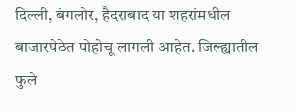दिल्ली, बंगलोर, हैदराबाद या शहरांमधील बाजारपेठेत पोहोचू लागली आहेत. जिल्ह्यातील फुले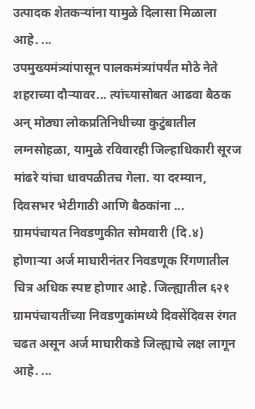उत्पादक शेतकऱ्यांना यामुळे दिलासा मिळाला आहे. ...
उपमुख्यमंत्र्यांपासून पालकमंत्र्यांपर्यंत मोठे नेते शहराच्या दौऱ्यावर... त्यांच्यासोबत आढवा बैठक अन् मोठ्या लोकप्रतिनिधीच्या कुटुंबातील लग्नसोहळा, यामुळे रविवारही जिल्हाधिकारी सूरज मांढरे यांचा धावपळीतच गेला. या दरम्यान, दिवसभर भेटीगाठी आणि बैठकांना ...
ग्रामपंचायत निवडणुकीत सोमवारी (दि.४) होणाऱ्या अर्ज माघारीनंतर निवडणूक रिंगणातील चित्र अधिक स्पष्ट होणार आहे. जिल्ह्यातील ६२१ ग्रामपंचायतींच्या निवडणुकांमध्ये दिवसेंदिवस रंगत चढत असून अर्ज माघारीकडे जिल्ह्याचे लक्ष लागून आहे. ...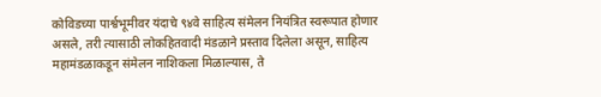कोविडच्या पार्श्वभूमीवर यंदाचे ९४वे साहित्य संमेलन नियंत्रित स्वरूपात होणार असले, तरी त्यासाठी लोकहितवादी मंडळाने प्रस्ताव दिलेला असून, साहित्य महामंडळाकडून संमेलन नाशिकला मिळाल्यास, ते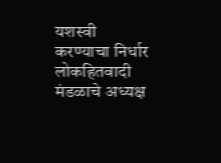यशस्वी करण्याचा निर्धार लोकहितवादी मंडळाचे अध्यक्ष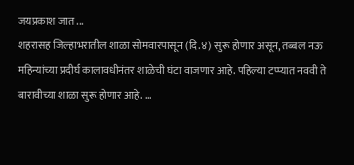जयप्रकाश जात ...
शहरासह जिल्हाभरातील शाळा सोमवारपासून (दि.४) सुरू होणार असून, तब्बल नऊ महिन्यांच्या प्रदीर्घ कालावधीनंतर शाळेची घंटा वाजणार आहे. पहिल्या टप्प्यात नववी ते बारावीच्या शाळा सुरू होणार आहे. ...